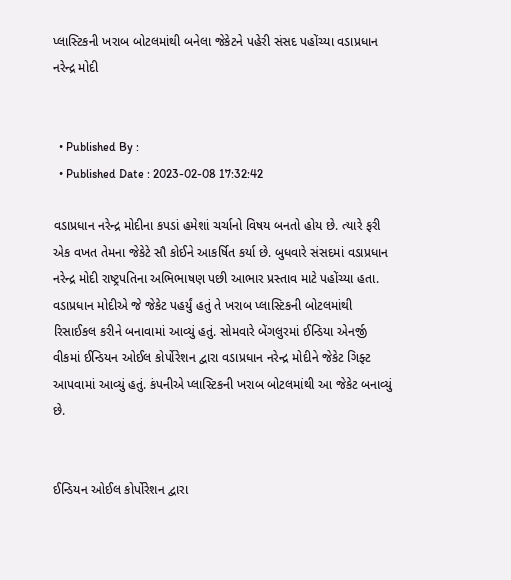પ્લાસ્ટિકની ખરાબ બોટલમાંથી બનેલા જેકેટને પહેરી સંસદ પહોંચ્યા વડાપ્રધાન નરેન્દ્ર મોદી


  • Published By :
  • Published Date : 2023-02-08 17:32:42

વડાપ્રધાન નરેન્દ્ર મોદીના કપડાં હમેશાં ચર્ચાનો વિષય બનતો હોય છે. ત્યારે ફરી એક વખત તેમના જેકેટે સૌ કોઈને આકર્ષિત કર્યા છે. બુધવારે સંસદમાં વડાપ્રધાન નરેન્દ્ર મોદી રાષ્ટ્રપતિના અભિભાષણ પછી આભાર પ્રસ્તાવ માટે પહોંચ્યા હતા. વડાપ્રધાન મોદીએ જે જેકેટ પહર્યું હતું તે ખરાબ પ્લાસ્ટિકની બોટલમાંથી રિસાઈકલ કરીને બનાવામાં આવ્યું હતું. સોમવારે બેંગલુરમાં ઈન્ડિયા એનર્જી વીકમાં ઈન્ડિયન ઓઈલ કોર્પોરેશન દ્વારા વડાપ્રધાન નરેન્દ્ર મોદીને જેકેટ ગિફ્ટ આપવામાં આવ્યું હતું. કંપનીએ પ્લાસ્ટિકની ખરાબ બોટલમાંથી આ જેકેટ બનાવ્યું છે.


ઈન્ડિયન ઓઈલ કોર્પોરેશન દ્વારા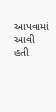આપવામાં આવી હતી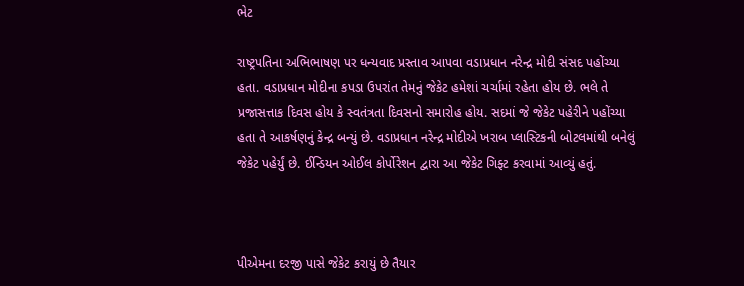ભેટ

રાષ્ટ્રપતિના અભિભાષણ પર ધન્યવાદ પ્રસ્તાવ આપવા વડાપ્રધાન નરેન્દ્ર મોદી સંસદ પહોંચ્યા હતા. વડાપ્રધાન મોદીના કપડા ઉપરાંત તેમનું જેકેટ હમેશાં ચર્ચામાં રહેતા હોય છે. ભલે તે પ્રજાસત્તાક દિવસ હોય કે સ્વતંત્રતા દિવસનો સમારોહ હોય. સદમાં જે જેકેટ પહેરીને પહોંચ્યા હતા તે આકર્ષણનું કેન્દ્ર બન્યું છે. વડાપ્રધાન નરેન્દ્ર મોદીએ ખરાબ પ્લાસ્ટિકની બોટલમાંથી બનેલું જેકેટ પહેર્યું છે. ઈન્ડિયન ઓઈલ કોર્પોરેશન દ્વારા આ જેકેટ ગિફ્ટ કરવામાં આવ્યું હતું.



પીએમના દરજી પાસે જેકેટ કરાયું છે તૈયાર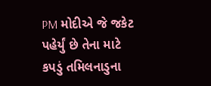PM મોદીએ જે જકેટ પહેર્યું છે તેના માટે કપડું તમિલનાડુના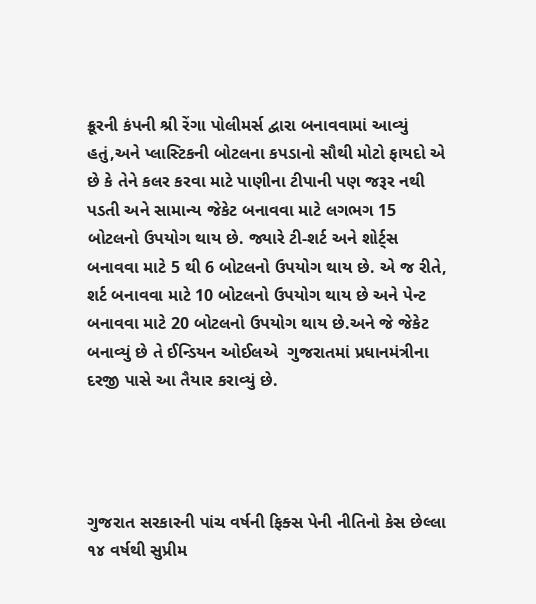ક્રૂરની કંપની શ્રી રેંગા પોલીમર્સ દ્વારા બનાવવામાં આવ્યું હતું,અને પ્લાસ્ટિકની બોટલના કપડાનો સૌથી મોટો ફાયદો એ છે કે તેને કલર કરવા માટે પાણીના ટીપાની પણ જરૂર નથી પડતી અને સામાન્ય જેકેટ બનાવવા માટે લગભગ 15 બોટલનો ઉપયોગ થાય છે. જ્યારે ટી-શર્ટ અને શોર્ટ્સ બનાવવા માટે 5 થી 6 બોટલનો ઉપયોગ થાય છે. એ જ રીતે, શર્ટ બનાવવા માટે 10 બોટલનો ઉપયોગ થાય છે અને પેન્ટ બનાવવા માટે 20 બોટલનો ઉપયોગ થાય છે.અને જે જેકેટ બનાવ્યું છે તે ઈન્ડિયન ઓઈલએ  ગુજરાતમાં પ્રધાનમંત્રીના દરજી પાસે આ તૈયાર કરાવ્યું છે.




ગુજરાત સરકારની પાંચ વર્ષની ફિક્સ પેની નીતિનો કેસ છેલ્લા ૧૪ વર્ષથી સુપ્રીમ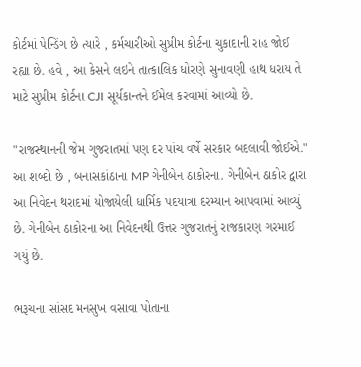કોર્ટમાં પેન્ડિંગ છે ત્યારે , કર્મચારીઓ સુપ્રીમ કોર્ટના ચુકાદાની રાહ જોઈ રહ્યા છે. હવે , આ કેસને લઇને તાત્કાલિક ધોરણે સુનાવણી હાથ ધરાય તે માટે સુપ્રીમ કોર્ટના CJI સૂર્યકાન્તને ઈમેલ કરવામાં આવ્યો છે.

"રાજસ્થાનની જેમ ગુજરાતમાં પણ દર પાંચ વર્ષે સરકાર બદલાવી જોઈએ." આ શબ્દો છે , બનાસકાંઠાના MP ગેનીબેન ઠાકોરના. ગેનીબેન ઠાકોર દ્વારા આ નિવેદન થરાદમાં યોજાયેલી ધાર્મિક પદયાત્રા દરમ્યાન આપવામાં આવ્યું છે. ગેનીબેન ઠાકોરના આ નિવેદનથી ઉત્તર ગુજરાતનું રાજકારણ ગરમાઈ ગયું છે.

ભરૂચના સાંસદ મનસુખ વસાવા પોતાના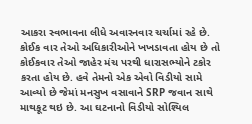આકરા સ્વભાવના લીધે અવારનવાર ચર્ચામાં રહે છે. કોઈક વાર તેઓ અધિકારીઓને ખખડાવતા હોય છે તો કોઈકવાર તેઓ જાહેર મંચ પરથી ધારાસભ્યોને ટકોર કરતા હોય છે. હવે તેમનો એક એવો વિડીયો સામે આવ્યો છે જેમાં મનસુખ વસાવાને SRP જવાન સાથે માથકૂટ થઇ છે. આ ઘટનાનો વિડીયો સોશ્યિલ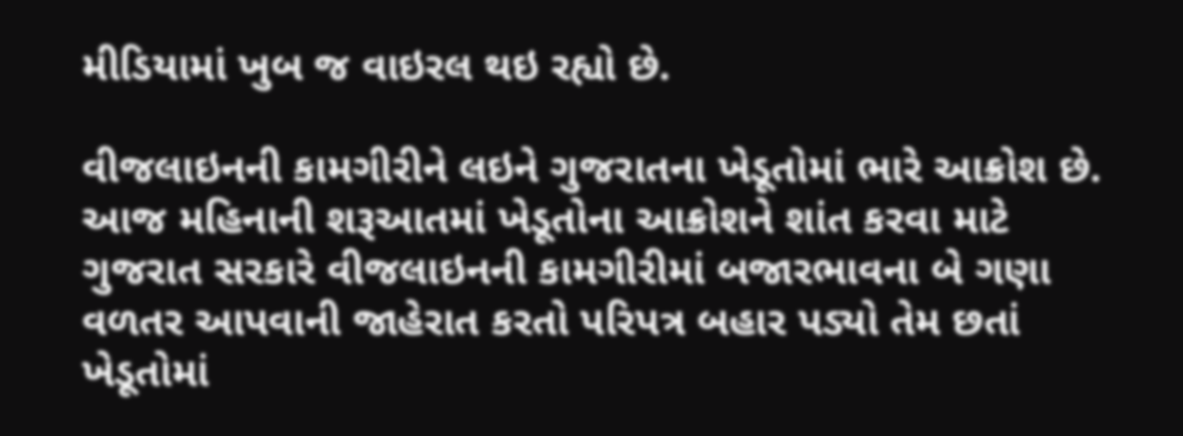મીડિયામાં ખુબ જ વાઇરલ થઇ રહ્યો છે.

વીજલાઇનની કામગીરીને લઇને ગુજરાતના ખેડૂતોમાં ભારે આક્રોશ છે. આજ મહિનાની શરૂઆતમાં ખેડૂતોના આક્રોશને શાંત કરવા માટે ગુજરાત સરકારે વીજલાઇનની કામગીરીમાં બજારભાવના બે ગણા વળતર આપવાની જાહેરાત કરતો પરિપત્ર બહાર પડ્યો તેમ છતાં ખેડૂતોમાં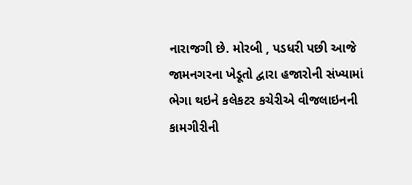નારાજગી છે. મોરબી , પડધરી પછી આજે જામનગરના ખેડૂતો દ્વારા હજારોની સંખ્યામાં ભેગા થઇને કલેકટર કચેરીએ વીજલાઇનની કામગીરીની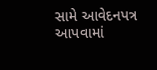સામે આવેદનપત્ર આપવામાં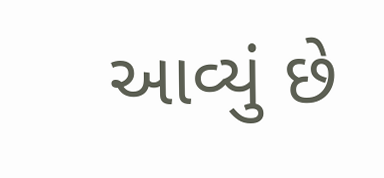આવ્યું છે